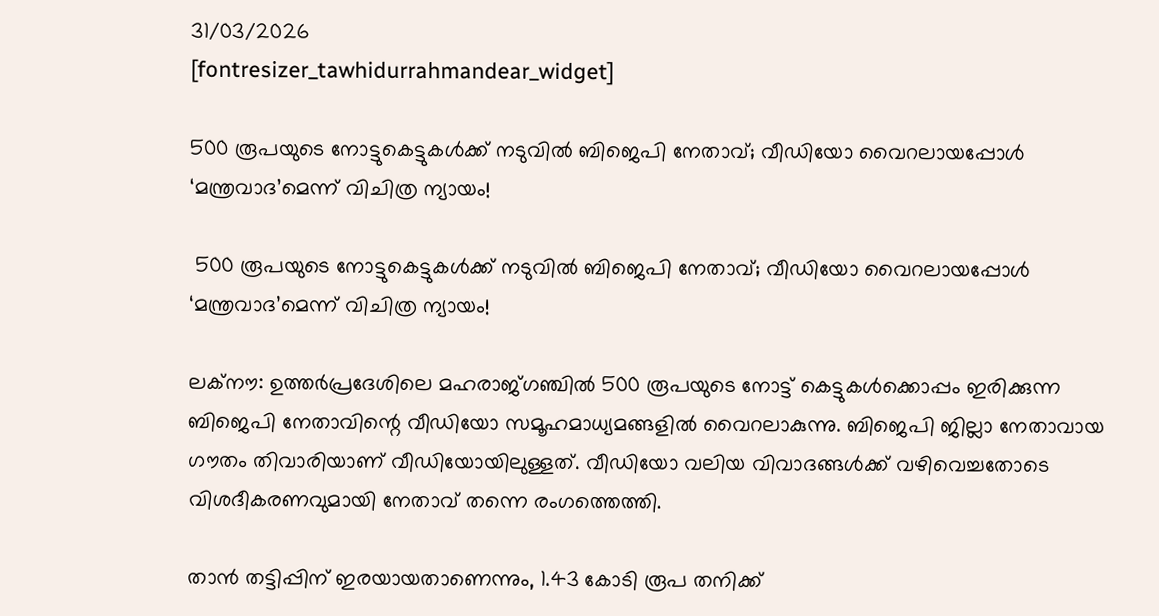31/03/2026
[fontresizer_tawhidurrahmandear_widget]

500 രൂപയുടെ നോട്ടുകെട്ടുകള്‍ക്ക് നടുവില്‍ ബിജെപി നേതാവ്; വീഡിയോ വൈറലായപ്പോള്‍ ‘മന്ത്രവാദ’മെന്ന് വിചിത്ര ന്യായം!

 500 രൂപയുടെ നോട്ടുകെട്ടുകള്‍ക്ക് നടുവില്‍ ബിജെപി നേതാവ്; വീഡിയോ വൈറലായപ്പോള്‍ ‘മന്ത്രവാദ’മെന്ന് വിചിത്ര ന്യായം!

ലക്‌നൗ: ഉത്തര്‍പ്രദേശിലെ മഹരാജ്ഗഞ്ചില്‍ 500 രൂപയുടെ നോട്ട് കെട്ടുകള്‍ക്കൊപ്പം ഇരിക്കുന്ന ബിജെപി നേതാവിന്റെ വീഡിയോ സമൂഹമാധ്യമങ്ങളില്‍ വൈറലാകുന്നു. ബിജെപി ജില്ലാ നേതാവായ ഗൗതം തിവാരിയാണ് വീഡിയോയിലുള്ളത്. വീഡിയോ വലിയ വിവാദങ്ങള്‍ക്ക് വഴിവെച്ചതോടെ വിശദീകരണവുമായി നേതാവ് തന്നെ രംഗത്തെത്തി.

താന്‍ തട്ടിപ്പിന് ഇരയായതാണെന്നും, 1.43 കോടി രൂപ തനിക്ക്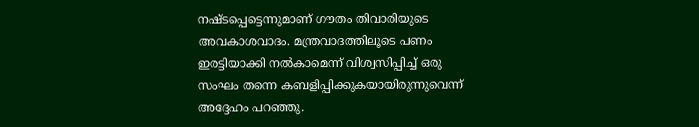നഷ്ടപ്പെട്ടെന്നുമാണ് ഗൗതം തിവാരിയുടെ അവകാശവാദം. മന്ത്രവാദത്തിലൂടെ പണം ഇരട്ടിയാക്കി നല്‍കാമെന്ന് വിശ്വസിപ്പിച്ച് ഒരു സംഘം തന്നെ കബളിപ്പിക്കുകയായിരുന്നുവെന്ന് അദ്ദേഹം പറഞ്ഞു.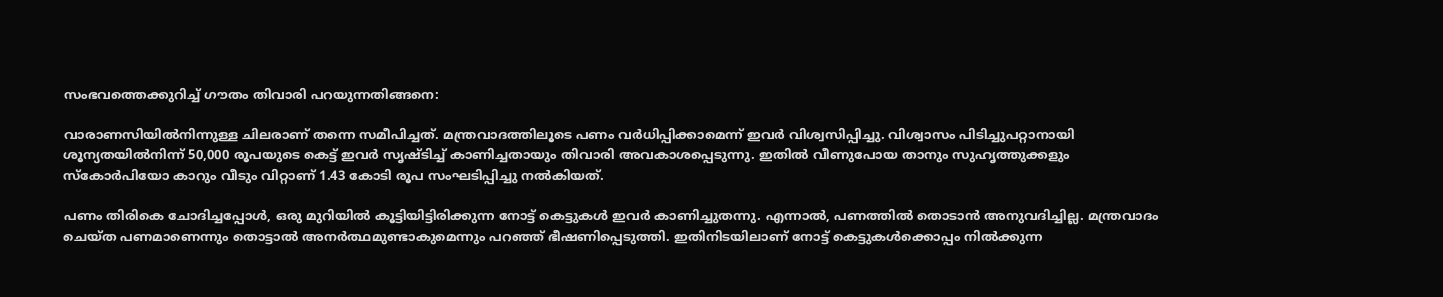സംഭവത്തെക്കുറിച്ച് ഗൗതം തിവാരി പറയുന്നതിങ്ങനെ:

വാരാണസിയില്‍നിന്നുള്ള ചിലരാണ് തന്നെ സമീപിച്ചത്. മന്ത്രവാദത്തിലൂടെ പണം വര്‍ധിപ്പിക്കാമെന്ന് ഇവര്‍ വിശ്വസിപ്പിച്ചു. വിശ്വാസം പിടിച്ചുപറ്റാനായി ശൂന്യതയില്‍നിന്ന് 50,000 രൂപയുടെ കെട്ട് ഇവര്‍ സൃഷ്ടിച്ച് കാണിച്ചതായും തിവാരി അവകാശപ്പെടുന്നു. ഇതില്‍ വീണുപോയ താനും സുഹൃത്തുക്കളും സ്‌കോര്‍പിയോ കാറും വീടും വിറ്റാണ് 1.43 കോടി രൂപ സംഘടിപ്പിച്ചു നല്‍കിയത്.

പണം തിരികെ ചോദിച്ചപ്പോള്‍, ഒരു മുറിയില്‍ കൂട്ടിയിട്ടിരിക്കുന്ന നോട്ട് കെട്ടുകള്‍ ഇവര്‍ കാണിച്ചുതന്നു. എന്നാല്‍, പണത്തില്‍ തൊടാന്‍ അനുവദിച്ചില്ല. മന്ത്രവാദം ചെയ്ത പണമാണെന്നും തൊട്ടാല്‍ അനര്‍ത്ഥമുണ്ടാകുമെന്നും പറഞ്ഞ് ഭീഷണിപ്പെടുത്തി. ഇതിനിടയിലാണ് നോട്ട് കെട്ടുകള്‍ക്കൊപ്പം നില്‍ക്കുന്ന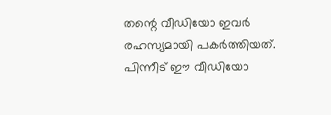തന്റെ വീഡിയോ ഇവര്‍ രഹസ്യമായി പകര്‍ത്തിയത്. പിന്നീട് ഈ വീഡിയോ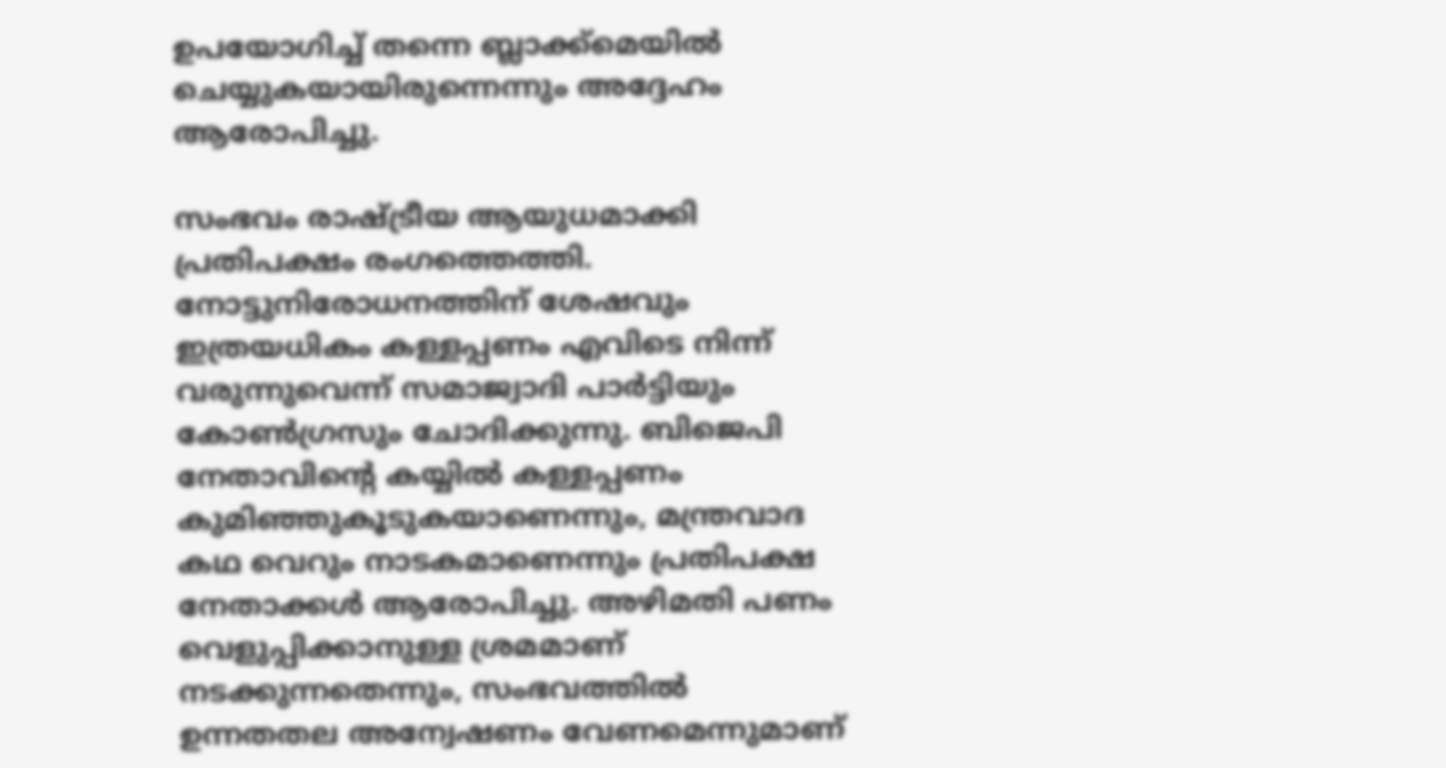ഉപയോഗിച്ച് തന്നെ ബ്ലാക്ക്മെയില്‍ ചെയ്യുകയായിരുന്നെന്നും അദ്ദേഹം ആരോപിച്ചു.

സംഭവം രാഷ്ട്രീയ ആയുധമാക്കി പ്രതിപക്ഷം രംഗത്തെത്തി. നോട്ടുനിരോധനത്തിന് ശേഷവും ഇത്രയധികം കള്ളപ്പണം എവിടെ നിന്ന് വരുന്നുവെന്ന് സമാജ്വാദി പാര്‍ട്ടിയും കോണ്‍ഗ്രസും ചോദിക്കുന്നു. ബിജെപി നേതാവിന്റെ കയ്യില്‍ കള്ളപ്പണം കുമിഞ്ഞുകൂടുകയാണെന്നും, മന്ത്രവാദ കഥ വെറും നാടകമാണെന്നും പ്രതിപക്ഷ നേതാക്കള്‍ ആരോപിച്ചു. അഴിമതി പണം വെളുപ്പിക്കാനുള്ള ശ്രമമാണ് നടക്കുന്നതെന്നും, സംഭവത്തില്‍ ഉന്നതതല അന്വേഷണം വേണമെന്നുമാണ്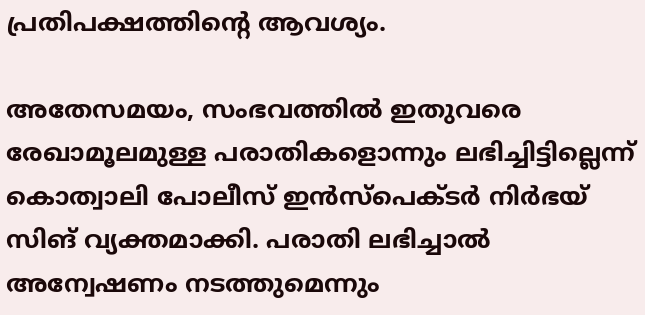പ്രതിപക്ഷത്തിന്റെ ആവശ്യം.

അതേസമയം, സംഭവത്തില്‍ ഇതുവരെ രേഖാമൂലമുള്ള പരാതികളൊന്നും ലഭിച്ചിട്ടില്ലെന്ന് കൊത്വാലി പോലീസ് ഇന്‍സ്‌പെക്ടര്‍ നിര്‍ഭയ് സിങ് വ്യക്തമാക്കി. പരാതി ലഭിച്ചാല്‍ അന്വേഷണം നടത്തുമെന്നും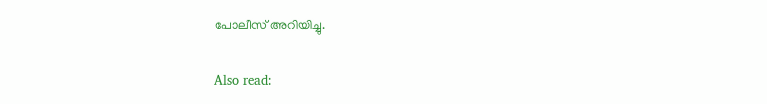പോലീസ് അറിയിച്ചു.

Also read: